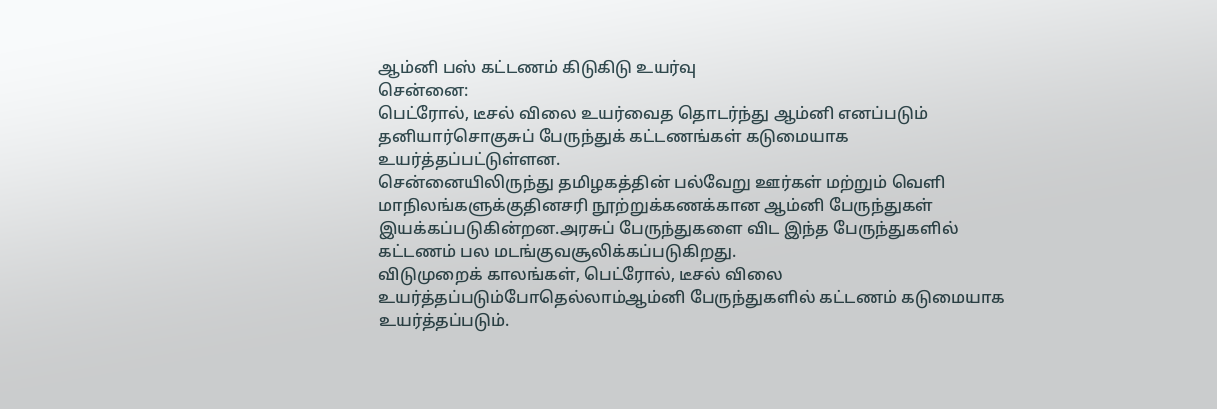ஆம்னி பஸ் கட்டணம் கிடுகிடு உயர்வு
சென்னை:
பெட்ரோல், டீசல் விலை உயர்வைத தொடர்ந்து ஆம்னி எனப்படும் தனியார்சொகுசுப் பேருந்துக் கட்டணங்கள் கடுமையாக உயர்த்தப்பட்டுள்ளன.
சென்னையிலிருந்து தமிழகத்தின் பல்வேறு ஊர்கள் மற்றும் வெளி மாநிலங்களுக்குதினசரி நூற்றுக்கணக்கான ஆம்னி பேருந்துகள் இயக்கப்படுகின்றன.அரசுப் பேருந்துகளை விட இந்த பேருந்துகளில் கட்டணம் பல மடங்குவசூலிக்கப்படுகிறது.
விடுமுறைக் காலங்கள், பெட்ரோல், டீசல் விலை உயர்த்தப்படும்போதெல்லாம்ஆம்னி பேருந்துகளில் கட்டணம் கடுமையாக உயர்த்தப்படும்.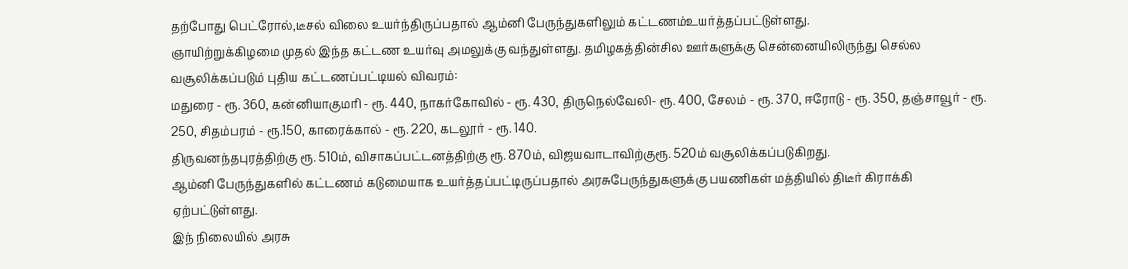தற்போது பெட்ரோல்,டீசல் விலை உயர்ந்திருப்பதால் ஆம்னி பேருந்துகளிலும் கட்டணம்உயர்த்தப்பட்டுள்ளது.
ஞாயிற்றுக்கிழமை முதல் இந்த கட்டண உயர்வு அமலுக்கு வந்துள்ளது. தமிழகத்தின்சில ஊர்களுக்கு சென்னையிலிருந்து செல்ல வசூலிக்கப்படும் புதிய கட்டணப்பட்டியல் விவரம்:
மதுரை - ரூ. 360, கன்னியாகுமரி - ரூ. 440, நாகர்கோவில் - ரூ. 430, திருநெல்வேலி- ரூ. 400, சேலம் - ரூ. 370, ஈரோடு - ரூ. 350, தஞ்சாவூர் - ரூ. 250, சிதம்பரம் - ரூ.150, காரைக்கால் - ரூ. 220, கடலூர் - ரூ. 140.
திருவனந்தபுரத்திற்கு ரூ. 510ம், விசாகப்பட்டனத்திற்கு ரூ. 870ம், விஜயவாடாவிற்குரூ. 520ம் வசூலிக்கப்படுகிறது.
ஆம்னி பேருந்துகளில் கட்டணம் கடுமையாக உயர்த்தப்பட்டிருப்பதால் அரசுபேருந்துகளுக்கு பயணிகள் மத்தியில் திடீர் கிராக்கி ஏற்பட்டுள்ளது.
இந் நிலையில் அரசு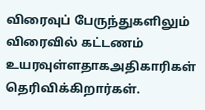விரைவுப் பேருந்துகளிலும் விரைவில் கட்டணம் உயரவுள்ளதாகஅதிகாரிகள் தெரிவிக்கிறார்கள்.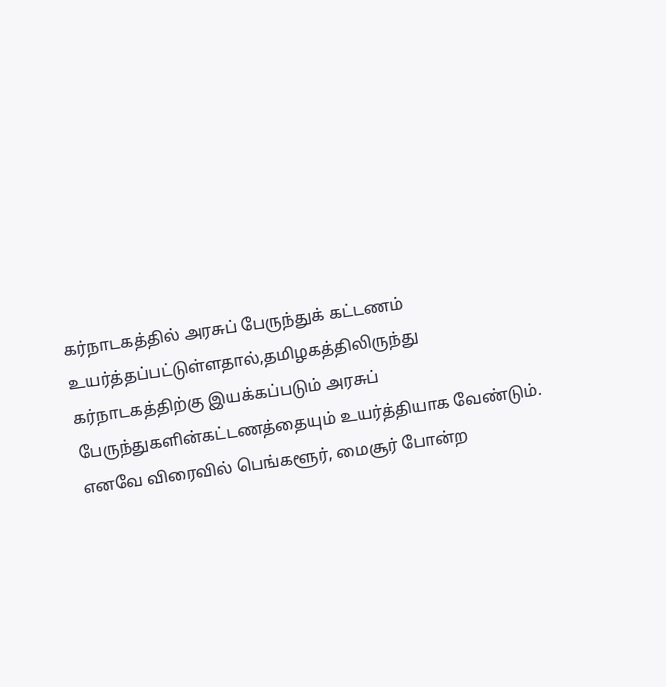கர்நாடகத்தில் அரசுப் பேருந்துக் கட்டணம் உயர்த்தப்பட்டுள்ளதால்,தமிழகத்திலிருந்து கர்நாடகத்திற்கு இயக்கப்படும் அரசுப் பேருந்துகளின்கட்டணத்தையும் உயர்த்தியாக வேண்டும்.
எனவே விரைவில் பெங்களூர், மைசூர் போன்ற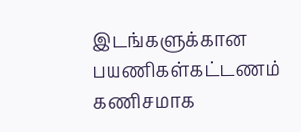இடங்களுக்கான பயணிகள்கட்டணம் கணிசமாக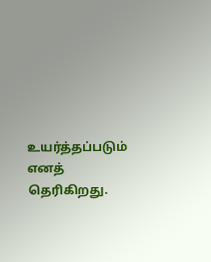உயர்த்தப்படும் எனத் தெரிகிறது.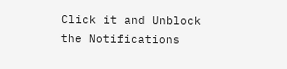Click it and Unblock the Notifications